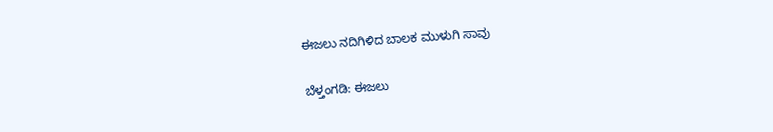ಈಜಲು ನದಿಗಿಳಿದ ಬಾಲಕ ಮುಳುಗಿ ಸಾವು

ಬೆಳ್ತಂಗಡಿ: ಈಜಲು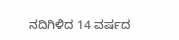ನದಿಗಿಳಿದ 14 ವರ್ಷದ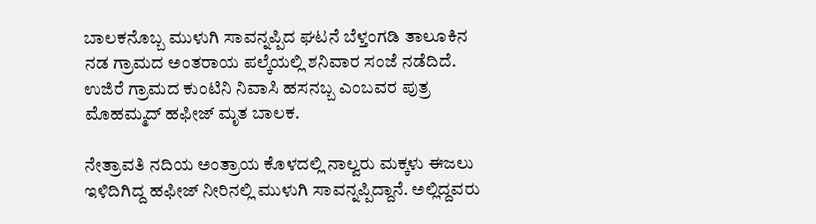ಬಾಲಕನೊಬ್ಬ ಮುಳುಗಿ ಸಾವನ್ನಪ್ಪಿದ ಘಟನೆ ಬೆಳ್ತಂಗಡಿ ತಾಲೂಕಿನ ನಡ ಗ್ರಾಮದ ಅಂತರಾಯ ಪಲ್ಕೆಯಲ್ಲಿ ಶನಿವಾರ ಸಂಜೆ ನಡೆದಿದೆ. ಉಜಿರೆ ಗ್ರಾಮದ ಕುಂಟಿನಿ ನಿವಾಸಿ ಹಸನಬ್ಬ ಎಂಬವರ ಪುತ್ರ ಮೊಹಮ್ಮದ್ ಹಫೀಜ್ ಮೃತ ಬಾಲಕ.

ನೇತ್ರಾವತಿ ನದಿಯ ಅಂತ್ರಾಯ ಕೊಳದಲ್ಲಿ ನಾಲ್ವರು ಮಕ್ಕಳು ಈಜಲು ಇಳಿದಿಗಿದ್ದ ಹಫೀಜ್ ನೀರಿನಲ್ಲಿ ಮುಳುಗಿ ಸಾವನ್ನಪ್ಪಿದ್ದಾನೆ. ಅಲ್ಲಿದ್ದವರು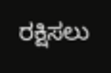ರಕ್ಷಿಸಲು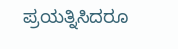ಪ್ರಯತ್ನಿಸಿದರೂ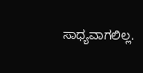ಸಾಧ್ಯವಾಗಲಿಲ್ಲ.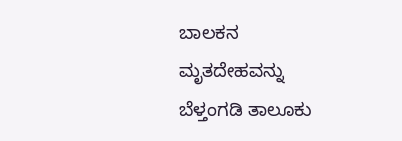ಬಾಲಕನ ಮೃತದೇಹವನ್ನು ಬೆಳ್ತಂಗಡಿ ತಾಲೂಕು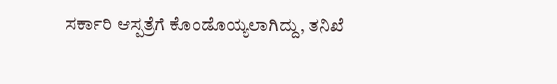ಸರ್ಕಾರಿ ಆಸ್ಪತ್ರೆಗೆ ಕೊಂಡೊಯ್ಯಲಾಗಿದ್ದು, ತನಿಖೆ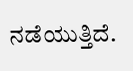ನಡೆಯುತ್ತಿದೆ.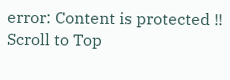error: Content is protected !!
Scroll to Top